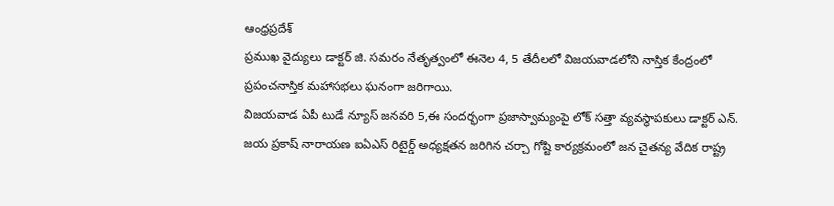ఆంధ్రప్రదేశ్
ప్రముఖ వైద్యులు డాక్టర్ జి. సమరం నేతృత్వంలో ఈనెల 4, 5 తేదీలలో విజయవాడలోని నాస్తిక కేంద్రంలో ప్రపంచనాస్తిక మహాసభలు ఘనంగా జరిగాయి.
విజయవాడ ఏపీ టుడే న్యూస్ జనవరి 5,ఈ సందర్భంగా ప్రజాస్వామ్యంపై లోక్ సత్తా వ్యవస్థాపకులు డాక్టర్ ఎన్. జయ ప్రకాష్ నారాయణ ఐఏఎస్ రిటైర్డ్ అధ్యక్షతన జరిగిన చర్చా గోష్టి కార్యక్రమంలో జన చైతన్య వేదిక రాష్ట్ర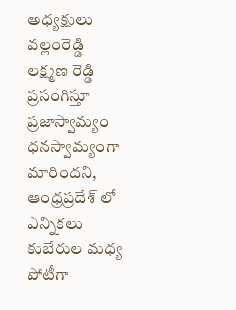అధ్యక్షులు వల్లంరెడ్డి లక్ష్మణ రెడ్డి ప్రసంగిస్తూ ప్రజాస్వామ్యం ధనస్వామ్యంగా మారిందని, ఆంధ్రప్రదేశ్ లో ఎన్నికలు కుబేరుల మధ్య పోటీగా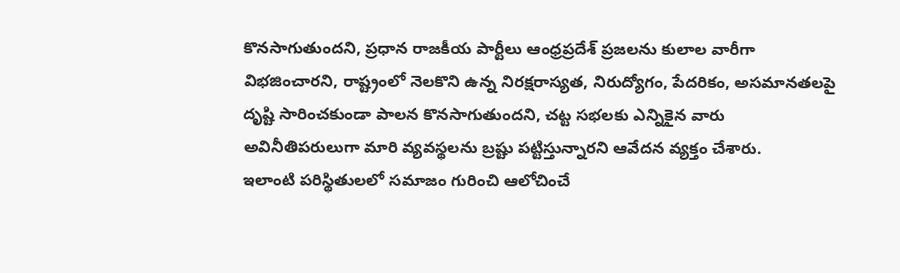కొనసాగుతుందని, ప్రధాన రాజకీయ పార్టీలు ఆంధ్రప్రదేశ్ ప్రజలను కులాల వారీగా విభజించారని, రాష్ట్రంలో నెలకొని ఉన్న నిరక్షరాస్యత, నిరుద్యోగం, పేదరికం, అసమానతలపై దృష్టి సారించకుండా పాలన కొనసాగుతుందని, చట్ట సభలకు ఎన్నికైన వారు అవినీతిపరులుగా మారి వ్యవస్థలను బ్రష్టు పట్టిస్తున్నారని ఆవేదన వ్యక్తం చేశారు.
ఇలాంటి పరిస్థితులలో సమాజం గురించి ఆలోచించే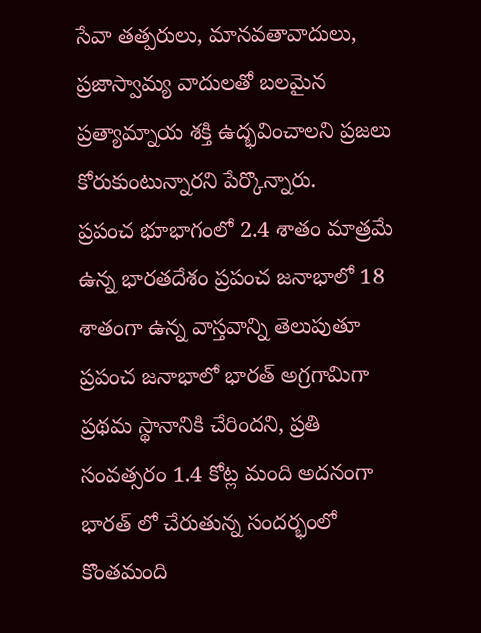సేవా తత్పరులు, మానవతావాదులు, ప్రజాస్వామ్య వాదులతో బలమైన ప్రత్యామ్నాయ శక్తి ఉద్భవించాలని ప్రజలు కోరుకుంటున్నారని పేర్కొన్నారు.
ప్రపంచ భూభాగంలో 2.4 శాతం మాత్రమే ఉన్న భారతదేశం ప్రపంచ జనాభాలో 18 శాతంగా ఉన్న వాస్తవాన్ని తెలుపుతూ ప్రపంచ జనాభాలో భారత్ అగ్రగామిగా ప్రథమ స్థానానికి చేరిందని, ప్రతి సంవత్సరం 1.4 కోట్ల మంది అదనంగా భారత్ లో చేరుతున్న సందర్భంలో కొంతమంది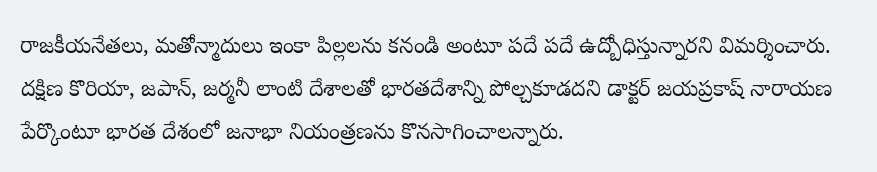రాజకీయనేతలు, మతోన్మాదులు ఇంకా పిల్లలను కనండి అంటూ పదే పదే ఉద్బోధిస్తున్నారని విమర్శించారు.
దక్షిణ కొరియా, జపాన్, జర్మనీ లాంటి దేశాలతో భారతదేశాన్ని పోల్చకూడదని డాక్టర్ జయప్రకాష్ నారాయణ పేర్కొంటూ భారత దేశంలో జనాభా నియంత్రణను కొనసాగించాలన్నారు.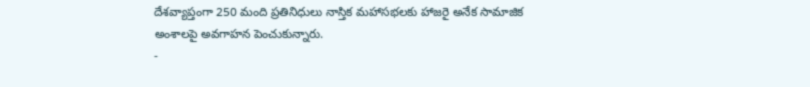దేశవ్యాప్తంగా 250 మంది ప్రతినిధులు నాస్తిక మహాసభలకు హాజరై అనేక సామాజిక అంశాలపై అవగాహన పెంచుకున్నారు.
-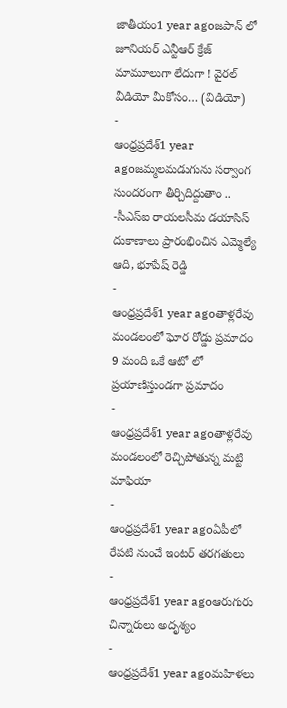జాతీయం1 year agoజపాన్ లో జూనియర్ ఎన్టీఆర్ క్రేజ్ మామూలుగా లేదుగా ! వైరల్ వీడియో మీకోసం… (విడియో)
-
ఆంధ్రప్రదేశ్1 year agoజమ్మలమడుగును సర్వాంగ సుందరంగా తీర్చిదిద్దుతాం .. -సీఎస్ఐ రాయలసీమ డయాసిస్ దుకాణాలు ప్రారంభించిన ఎమ్మెల్యే ఆది, భూపేష్ రెడ్డి
-
ఆంధ్రప్రదేశ్1 year agoతాళ్లరేవు మండలంలో ఘోర రోడ్డు ప్రమాదం 9 మంది ఒకే ఆటో లో ప్రయాణిస్తుండగా ప్రమాదం
-
ఆంధ్రప్రదేశ్1 year agoతాళ్లరేవు మండలంలో రెచ్చిపోతున్న మట్టి మాఫియా
-
ఆంధ్రప్రదేశ్1 year agoఏపీలో రేపటి నుంచే ఇంటర్ తరగతులు
-
ఆంధ్రప్రదేశ్1 year agoఆరుగురు చిన్నారులు అదృశ్యం
-
ఆంధ్రప్రదేశ్1 year agoమహిళలు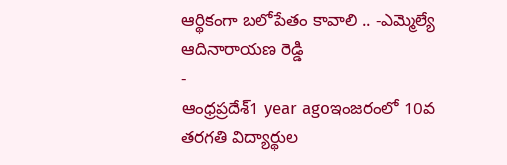ఆర్థికంగా బలోపేతం కావాలి .. -ఎమ్మెల్యే ఆదినారాయణ రెడ్డి
-
ఆంధ్రప్రదేశ్1 year agoఇంజరంలో 10వ తరగతి విద్యార్థుల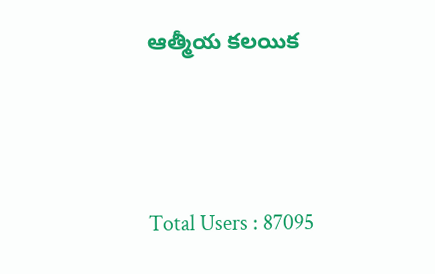ఆత్మీయ కలయిక





Total Users : 87095